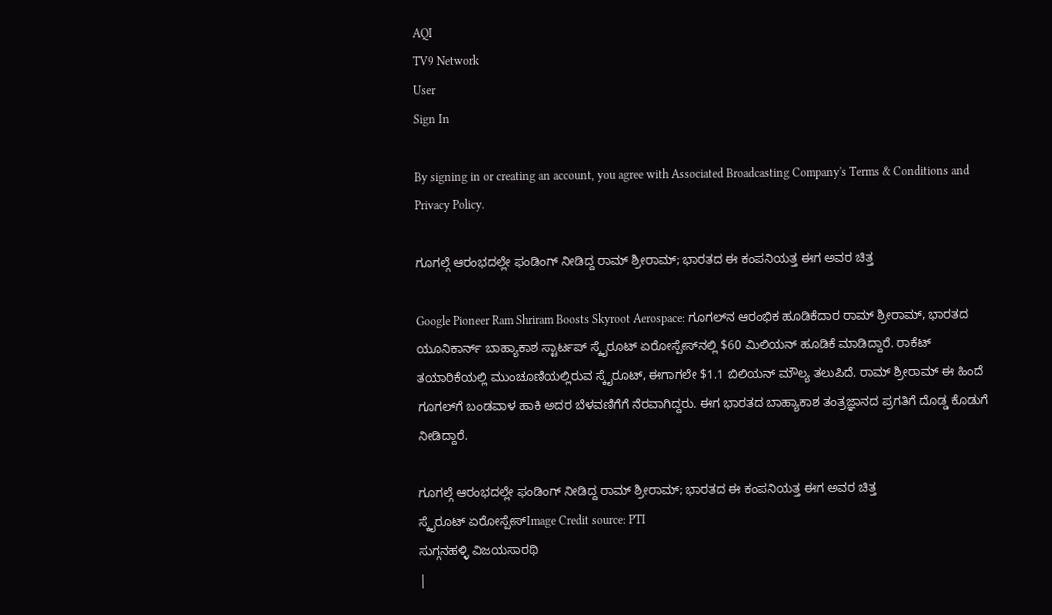AQI
TV9 Network
User
Sign In

By signing in or creating an account, you agree with Associated Broadcasting Company's Terms & Conditions and Privacy Policy.

ಗೂಗಲ್ಗೆ ಆರಂಭದಲ್ಲೇ ಫಂಡಿಂಗ್ ನೀಡಿದ್ದ ರಾಮ್ ಶ್ರೀರಾಮ್; ಭಾರತದ ಈ ಕಂಪನಿಯತ್ತ ಈಗ ಅವರ ಚಿತ್ತ

Google Pioneer Ram Shriram Boosts Skyroot Aerospace: ಗೂಗಲ್‌ನ ಆರಂಭಿಕ ಹೂಡಿಕೆದಾರ ರಾಮ್ ಶ್ರೀರಾಮ್, ಭಾರತದ ಯೂನಿಕಾರ್ನ್ ಬಾಹ್ಯಾಕಾಶ ಸ್ಟಾರ್ಟಪ್ ಸ್ಕೈರೂಟ್ ಏರೋಸ್ಪೇಸ್‌ನಲ್ಲಿ $60 ಮಿಲಿಯನ್ ಹೂಡಿಕೆ ಮಾಡಿದ್ದಾರೆ. ರಾಕೆಟ್ ತಯಾರಿಕೆಯಲ್ಲಿ ಮುಂಚೂಣಿಯಲ್ಲಿರುವ ಸ್ಕೈರೂಟ್, ಈಗಾಗಲೇ $1.1 ಬಿಲಿಯನ್ ಮೌಲ್ಯ ತಲುಪಿದೆ. ರಾಮ್ ಶ್ರೀರಾಮ್ ಈ ಹಿಂದೆ ಗೂಗಲ್‌ಗೆ ಬಂಡವಾಳ ಹಾಕಿ ಅದರ ಬೆಳವಣಿಗೆಗೆ ನೆರವಾಗಿದ್ದರು. ಈಗ ಭಾರತದ ಬಾಹ್ಯಾಕಾಶ ತಂತ್ರಜ್ಞಾನದ ಪ್ರಗತಿಗೆ ದೊಡ್ಡ ಕೊಡುಗೆ ನೀಡಿದ್ದಾರೆ.

ಗೂಗಲ್ಗೆ ಆರಂಭದಲ್ಲೇ ಫಂಡಿಂಗ್ ನೀಡಿದ್ದ ರಾಮ್ ಶ್ರೀರಾಮ್; ಭಾರತದ ಈ ಕಂಪನಿಯತ್ತ ಈಗ ಅವರ ಚಿತ್ತ
ಸ್ಕೈರೂಟ್ ಏರೋಸ್ಪೇಸ್Image Credit source: PTI
ಸುಗ್ಗನಹಳ್ಳಿ ವಿಜಯಸಾರಥಿ
|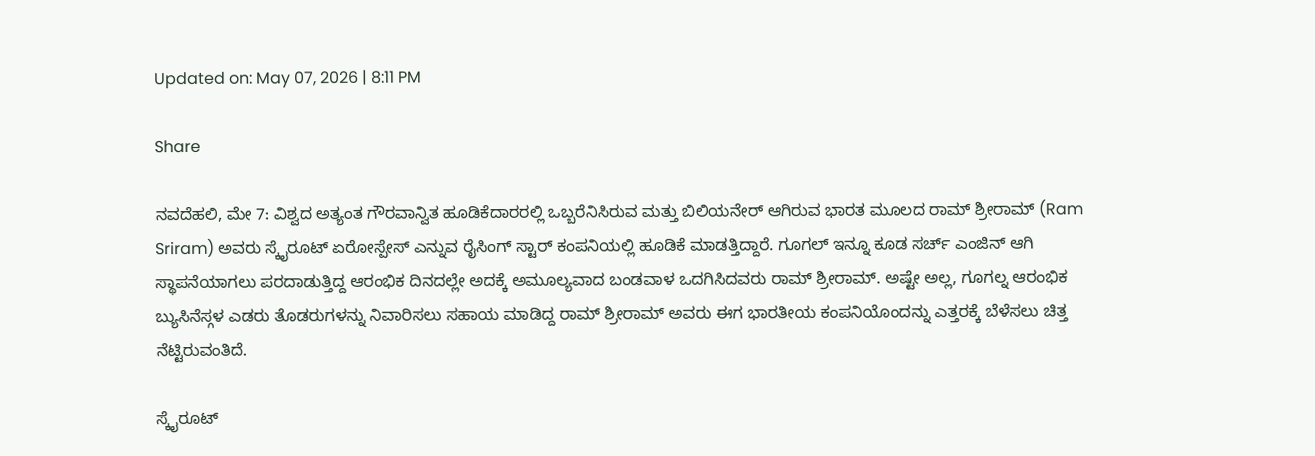Updated on: May 07, 2026 | 8:11 PM

Share

ನವದೆಹಲಿ, ಮೇ 7: ವಿಶ್ವದ ಅತ್ಯಂತ ಗೌರವಾನ್ವಿತ ಹೂಡಿಕೆದಾರರಲ್ಲಿ ಒಬ್ಬರೆನಿಸಿರುವ ಮತ್ತು ಬಿಲಿಯನೇರ್ ಆಗಿರುವ ಭಾರತ ಮೂಲದ ರಾಮ್ ಶ್ರೀರಾಮ್ (Ram Sriram) ಅವರು ಸ್ಕೈರೂಟ್ ಏರೋಸ್ಪೇಸ್ ಎನ್ನುವ ರೈಸಿಂಗ್ ಸ್ಟಾರ್ ಕಂಪನಿಯಲ್ಲಿ ಹೂಡಿಕೆ ಮಾಡತ್ತಿದ್ದಾರೆ. ಗೂಗಲ್ ಇನ್ನೂ ಕೂಡ ಸರ್ಚ್ ಎಂಜಿನ್ ಆಗಿ ಸ್ಥಾಪನೆಯಾಗಲು ಪರದಾಡುತ್ತಿದ್ದ ಆರಂಭಿಕ ದಿನದಲ್ಲೇ ಅದಕ್ಕೆ ಅಮೂಲ್ಯವಾದ ಬಂಡವಾಳ ಒದಗಿಸಿದವರು ರಾಮ್ ಶ್ರೀರಾಮ್. ಅಷ್ಟೇ ಅಲ್ಲ, ಗೂಗಲ್ನ ಆರಂಭಿಕ ಬ್ಯುಸಿನೆಸ್ಗಳ ಎಡರು ತೊಡರುಗಳನ್ನು ನಿವಾರಿಸಲು ಸಹಾಯ ಮಾಡಿದ್ದ ರಾಮ್ ಶ್ರೀರಾಮ್ ಅವರು ಈಗ ಭಾರತೀಯ ಕಂಪನಿಯೊಂದನ್ನು ಎತ್ತರಕ್ಕೆ ಬೆಳೆಸಲು ಚಿತ್ತ ನೆಟ್ಟಿರುವಂತಿದೆ.

ಸ್ಕೈರೂಟ್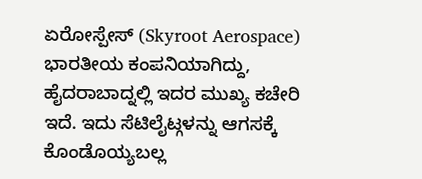ಏರೋಸ್ಪೇಸ್ (Skyroot Aerospace) ಭಾರತೀಯ ಕಂಪನಿಯಾಗಿದ್ದು, ಹೈದರಾಬಾದ್ನಲ್ಲಿ ಇದರ ಮುಖ್ಯ ಕಚೇರಿ ಇದೆ. ಇದು ಸೆಟಿಲೈಟ್ಗಳನ್ನು ಆಗಸಕ್ಕೆ ಕೊಂಡೊಯ್ಯಬಲ್ಲ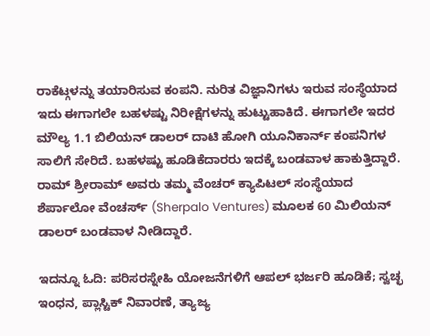ರಾಕೆಟ್ಗಳನ್ನು ತಯಾರಿಸುವ ಕಂಪನಿ. ನುರಿತ ವಿಜ್ಞಾನಿಗಳು ಇರುವ ಸಂಸ್ಥೆಯಾದ ಇದು ಈಗಾಗಲೇ ಬಹಳಷ್ಟು ನಿರೀಕ್ಷೆಗಳನ್ನು ಹುಟ್ಟುಹಾಕಿದೆ. ಈಗಾಗಲೇ ಇದರ ಮೌಲ್ಯ 1.1 ಬಿಲಿಯನ್ ಡಾಲರ್ ದಾಟಿ ಹೋಗಿ ಯೂನಿಕಾರ್ನ್ ಕಂಪನಿಗಳ ಸಾಲಿಗೆ ಸೇರಿದೆ. ಬಹಳಷ್ಟು ಹೂಡಿಕೆದಾರರು ಇದಕ್ಕೆ ಬಂಡವಾಳ ಹಾಕುತ್ತಿದ್ದಾರೆ. ರಾಮ್ ಶ್ರೀರಾಮ್ ಅವರು ತಮ್ಮ ವೆಂಚರ್ ಕ್ಯಾಪಿಟಲ್ ಸಂಸ್ಥೆಯಾದ ಶೆರ್ಪಾಲೋ ವೆಂಚರ್ಸ್ (Sherpalo Ventures) ಮೂಲಕ 60 ಮಿಲಿಯನ್ ಡಾಲರ್ ಬಂಡವಾಳ ನೀಡಿದ್ದಾರೆ.

ಇದನ್ನೂ ಓದಿ: ಪರಿಸರಸ್ನೇಹಿ ಯೋಜನೆಗಳಿಗೆ ಆಪಲ್ ಭರ್ಜರಿ ಹೂಡಿಕೆ; ಸ್ವಚ್ಛ ಇಂಧನ, ಪ್ಲಾಸ್ಟಿಕ್ ನಿವಾರಣೆ, ತ್ಯಾಜ್ಯ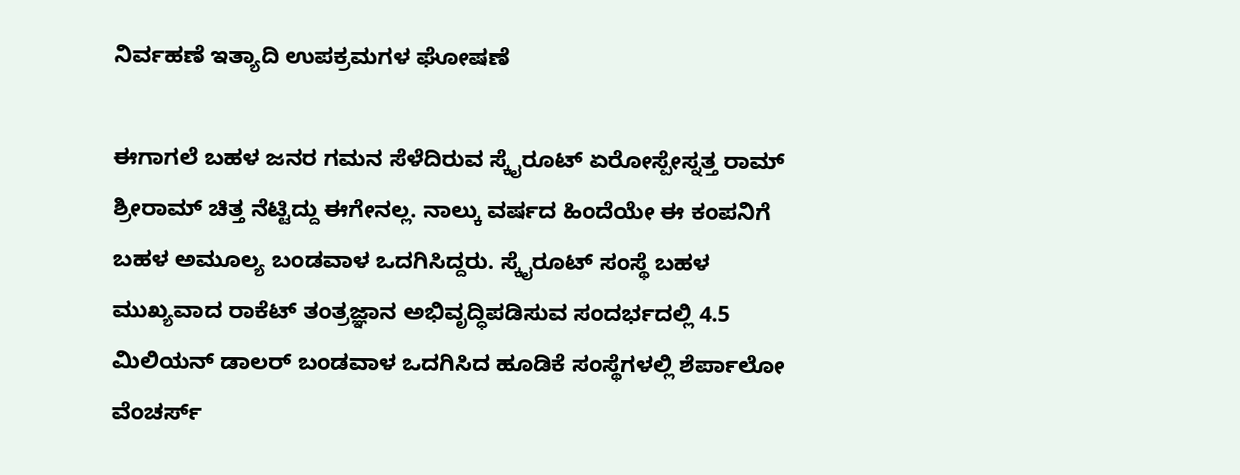ನಿರ್ವಹಣೆ ಇತ್ಯಾದಿ ಉಪಕ್ರಮಗಳ ಘೋಷಣೆ

ಈಗಾಗಲೆ ಬಹಳ ಜನರ ಗಮನ ಸೆಳೆದಿರುವ ಸ್ಕೈರೂಟ್ ಏರೋಸ್ಪೇಸ್ನತ್ತ ರಾಮ್ ಶ್ರೀರಾಮ್ ಚಿತ್ತ ನೆಟ್ಟಿದ್ದು ಈಗೇನಲ್ಲ. ನಾಲ್ಕು ವರ್ಷದ ಹಿಂದೆಯೇ ಈ ಕಂಪನಿಗೆ ಬಹಳ ಅಮೂಲ್ಯ ಬಂಡವಾಳ ಒದಗಿಸಿದ್ದರು. ಸ್ಕೈರೂಟ್ ಸಂಸ್ಥೆ ಬಹಳ ಮುಖ್ಯವಾದ ರಾಕೆಟ್ ತಂತ್ರಜ್ಞಾನ ಅಭಿವೃದ್ಧಿಪಡಿಸುವ ಸಂದರ್ಭದಲ್ಲಿ 4.5 ಮಿಲಿಯನ್ ಡಾಲರ್ ಬಂಡವಾಳ ಒದಗಿಸಿದ ಹೂಡಿಕೆ ಸಂಸ್ಥೆಗಳಲ್ಲಿ ಶೆರ್ಪಾಲೋ ವೆಂಚರ್ಸ್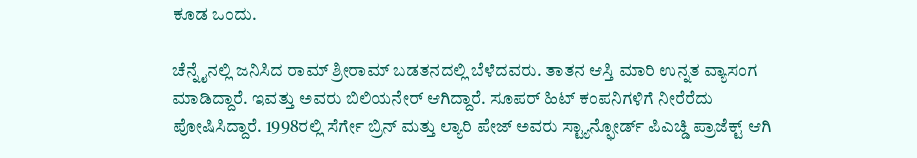ಕೂಡ ಒಂದು.

ಚೆನ್ನೈನಲ್ಲಿ ಜನಿಸಿದ ರಾಮ್ ಶ್ರೀರಾಮ್ ಬಡತನದಲ್ಲಿ ಬೆಳೆದವರು. ತಾತನ ಆಸ್ತಿ ಮಾರಿ ಉನ್ನತ ವ್ಯಾಸಂಗ ಮಾಡಿದ್ದಾರೆ. ಇವತ್ತು ಅವರು ಬಿಲಿಯನೇರ್ ಆಗಿದ್ದಾರೆ. ಸೂಪರ್ ಹಿಟ್ ಕಂಪನಿಗಳಿಗೆ ನೀರೆರೆದು ಪೋಷಿಸಿದ್ದಾರೆ. 1998ರಲ್ಲಿ ಸೆರ್ಗೇ ಬ್ರಿನ್ ಮತ್ತು ಲ್ಯಾರಿ ಪೇಜ್ ಅವರು ಸ್ಟ್ಯಾನ್ಫೋರ್ಡ್ ಪಿಎಚ್ಡಿ ಪ್ರಾಜೆಕ್ಟ್ ಆಗಿ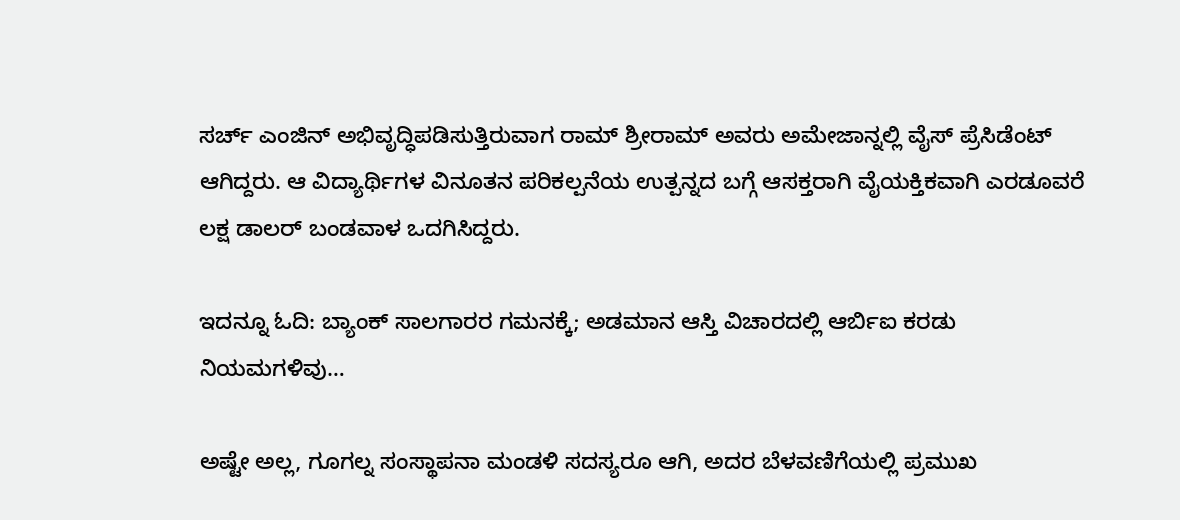ಸರ್ಚ್ ಎಂಜಿನ್ ಅಭಿವೃದ್ಧಿಪಡಿಸುತ್ತಿರುವಾಗ ರಾಮ್ ಶ್ರೀರಾಮ್ ಅವರು ಅಮೇಜಾನ್ನಲ್ಲಿ ವೈಸ್ ಪ್ರೆಸಿಡೆಂಟ್ ಆಗಿದ್ದರು. ಆ ವಿದ್ಯಾರ್ಥಿಗಳ ವಿನೂತನ ಪರಿಕಲ್ಪನೆಯ ಉತ್ಪನ್ನದ ಬಗ್ಗೆ ಆಸಕ್ತರಾಗಿ ವೈಯಕ್ತಿಕವಾಗಿ ಎರಡೂವರೆ ಲಕ್ಷ ಡಾಲರ್ ಬಂಡವಾಳ ಒದಗಿಸಿದ್ದರು.

ಇದನ್ನೂ ಓದಿ: ಬ್ಯಾಂಕ್ ಸಾಲಗಾರರ ಗಮನಕ್ಕೆ; ಅಡಮಾನ ಆಸ್ತಿ ವಿಚಾರದಲ್ಲಿ ಆರ್ಬಿಐ ಕರಡು ನಿಯಮಗಳಿವು…

ಅಷ್ಟೇ ಅಲ್ಲ, ಗೂಗಲ್ನ ಸಂಸ್ಥಾಪನಾ ಮಂಡಳಿ ಸದಸ್ಯರೂ ಆಗಿ, ಅದರ ಬೆಳವಣಿಗೆಯಲ್ಲಿ ಪ್ರಮುಖ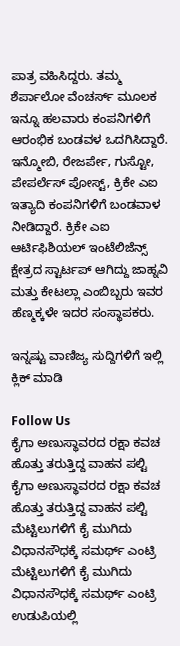ಪಾತ್ರ ವಹಿಸಿದ್ದರು. ತಮ್ಮ ಶೆರ್ಪಾಲೋ ವೆಂಚರ್ಸ್ ಮೂಲಕ ಇನ್ನೂ ಹಲವಾರು ಕಂಪನಿಗಳಿಗೆ ಆರಂಭಿಕ ಬಂಡವಳ ಒದಗಿಸಿದ್ದಾರೆ. ಇನ್ಮೋಬಿ, ರೇಜರ್ಪೇ, ಗುಸ್ಟೋ, ಪೇಪರ್ಲೆಸ್ ಪೋಸ್ಟ್, ಕ್ರಿಕೇ ಎಐ ಇತ್ಯಾದಿ ಕಂಪನಿಗಳಿಗೆ ಬಂಡವಾಳ ನೀಡಿದ್ದಾರೆ. ಕ್ರಿಕೇ ಎಐ ಆರ್ಟಿಫಿಶಿಯಲ್ ಇಂಟೆಲಿಜೆನ್ಸ್ ಕ್ಷೇತ್ರದ ಸ್ಟಾರ್ಟಪ್ ಆಗಿದ್ದು ಜಾಹ್ನವಿ ಮತ್ತು ಕೇಟಲ್ಲಾ ಎಂಬಿಬ್ಬರು ಇವರ ಹೆಣ್ಮಕ್ಕಳೇ ಇದರ ಸಂಸ್ಥಾಪಕರು.

ಇನ್ನಷ್ಟು ವಾಣಿಜ್ಯ ಸುದ್ದಿಗಳಿಗೆ ಇಲ್ಲಿ ಕ್ಲಿಕ್ ಮಾಡಿ

Follow Us
ಕೈಗಾ ಅಣುಸ್ಥಾವರದ ರಕ್ಷಾ ಕವಚ‌ ಹೊತ್ತು ತರುತ್ತಿದ್ದ ವಾಹನ ಪಲ್ಟಿ
ಕೈಗಾ ಅಣುಸ್ಥಾವರದ ರಕ್ಷಾ ಕವಚ‌ ಹೊತ್ತು ತರುತ್ತಿದ್ದ ವಾಹನ ಪಲ್ಟಿ
ಮೆಟ್ಟಿಲುಗಳಿಗೆ ಕೈ ಮುಗಿದು ವಿಧಾನಸೌಧಕ್ಕೆ ಸಮರ್ಥ್ ಎಂಟ್ರಿ
ಮೆಟ್ಟಿಲುಗಳಿಗೆ ಕೈ ಮುಗಿದು ವಿಧಾನಸೌಧಕ್ಕೆ ಸಮರ್ಥ್ ಎಂಟ್ರಿ
ಉಡುಪಿಯಲ್ಲಿ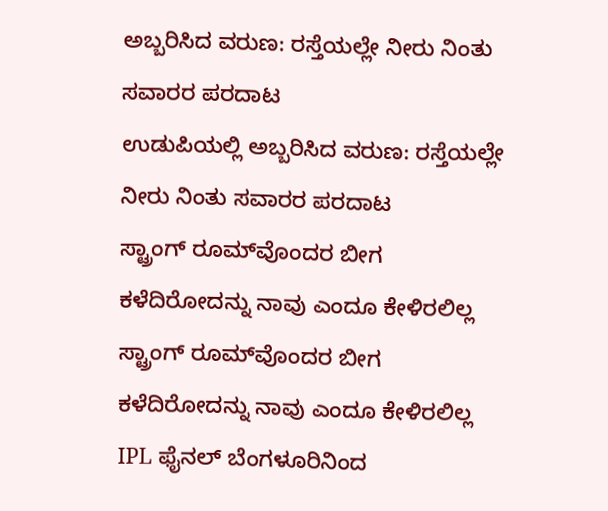ಅಬ್ಬರಿಸಿದ ವರುಣ: ರಸ್ತೆಯಲ್ಲೇ ನೀರು ನಿಂತು ಸವಾರರ ಪರದಾಟ
ಉಡುಪಿಯಲ್ಲಿ ಅಬ್ಬರಿಸಿದ ವರುಣ: ರಸ್ತೆಯಲ್ಲೇ ನೀರು ನಿಂತು ಸವಾರರ ಪರದಾಟ
ಸ್ಟ್ರಾಂಗ್‌ ರೂಮ್‌ವೊಂದರ ಬೀಗ ಕಳೆದಿರೋದನ್ನು ನಾವು ಎಂದೂ ಕೇಳಿರಲಿಲ್ಲ
ಸ್ಟ್ರಾಂಗ್‌ ರೂಮ್‌ವೊಂದರ ಬೀಗ ಕಳೆದಿರೋದನ್ನು ನಾವು ಎಂದೂ ಕೇಳಿರಲಿಲ್ಲ
IPL ಫೈನಲ್ ಬೆಂಗಳೂರಿನಿಂದ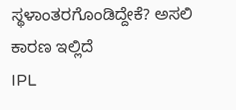ಸ್ಥಳಾಂತರಗೊಂಡಿದ್ದೇಕೆ? ಅಸಲಿ ಕಾರಣ ಇಲ್ಲಿದೆ
IPL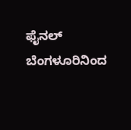ಫೈನಲ್ ಬೆಂಗಳೂರಿನಿಂದ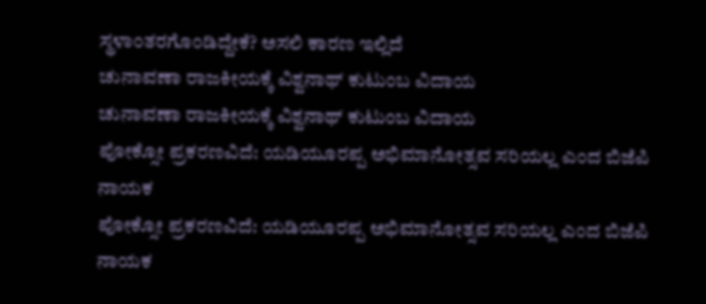ಸ್ಥಳಾಂತರಗೊಂಡಿದ್ದೇಕೆ? ಅಸಲಿ ಕಾರಣ ಇಲ್ಲಿದೆ
ಚುನಾವಣಾ ರಾಜಕೀಯಕ್ಕೆ ವಿಶ್ವನಾಥ್ ಕುಟುಂಬ ವಿದಾಯ
ಚುನಾವಣಾ ರಾಜಕೀಯಕ್ಕೆ ವಿಶ್ವನಾಥ್ ಕುಟುಂಬ ವಿದಾಯ
ಪೋಕ್ಸೋ ಪ್ರಕರಣವಿದೆ: ಯಡಿಯೂರಪ್ಪ ಅಭಿಮಾನೋತ್ಸವ ಸರಿಯಲ್ಲ ಎಂದ ಬಿಜೆಪಿ ನಾಯಕ
ಪೋಕ್ಸೋ ಪ್ರಕರಣವಿದೆ: ಯಡಿಯೂರಪ್ಪ ಅಭಿಮಾನೋತ್ಸವ ಸರಿಯಲ್ಲ ಎಂದ ಬಿಜೆಪಿ ನಾಯಕ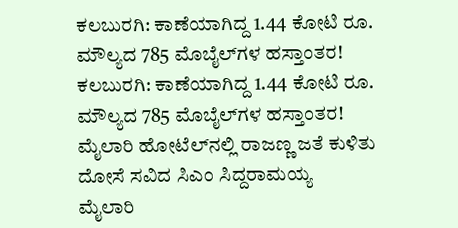ಕಲಬುರಗಿ: ಕಾಣೆಯಾಗಿದ್ದ 1.44 ಕೋಟಿ ರೂ. ಮೌಲ್ಯದ 785 ಮೊಬೈಲ್‌ಗಳ ಹಸ್ತಾಂತರ!
ಕಲಬುರಗಿ: ಕಾಣೆಯಾಗಿದ್ದ 1.44 ಕೋಟಿ ರೂ. ಮೌಲ್ಯದ 785 ಮೊಬೈಲ್‌ಗಳ ಹಸ್ತಾಂತರ!
ಮೈಲಾರಿ ಹೋಟೆಲ್‌ನಲ್ಲಿ ರಾಜಣ್ಣ ಜತೆ ಕುಳಿತು ದೋಸೆ ಸವಿದ ಸಿಎಂ ಸಿದ್ದರಾಮಯ್ಯ
ಮೈಲಾರಿ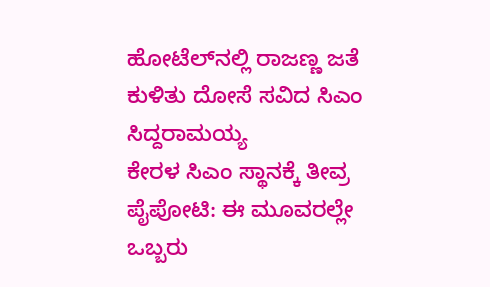ಹೋಟೆಲ್‌ನಲ್ಲಿ ರಾಜಣ್ಣ ಜತೆ ಕುಳಿತು ದೋಸೆ ಸವಿದ ಸಿಎಂ ಸಿದ್ದರಾಮಯ್ಯ
ಕೇರಳ ಸಿಎಂ ಸ್ಥಾನಕ್ಕೆ ತೀವ್ರ ಪೈಪೋಟಿ: ಈ ಮೂವರಲ್ಲೇ ಒಬ್ಬರು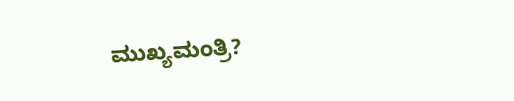ಮುಖ್ಯಮಂತ್ರಿ?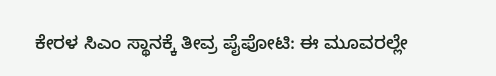ಕೇರಳ ಸಿಎಂ ಸ್ಥಾನಕ್ಕೆ ತೀವ್ರ ಪೈಪೋಟಿ: ಈ ಮೂವರಲ್ಲೇ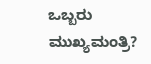ಒಬ್ಬರು ಮುಖ್ಯಮಂತ್ರಿ?